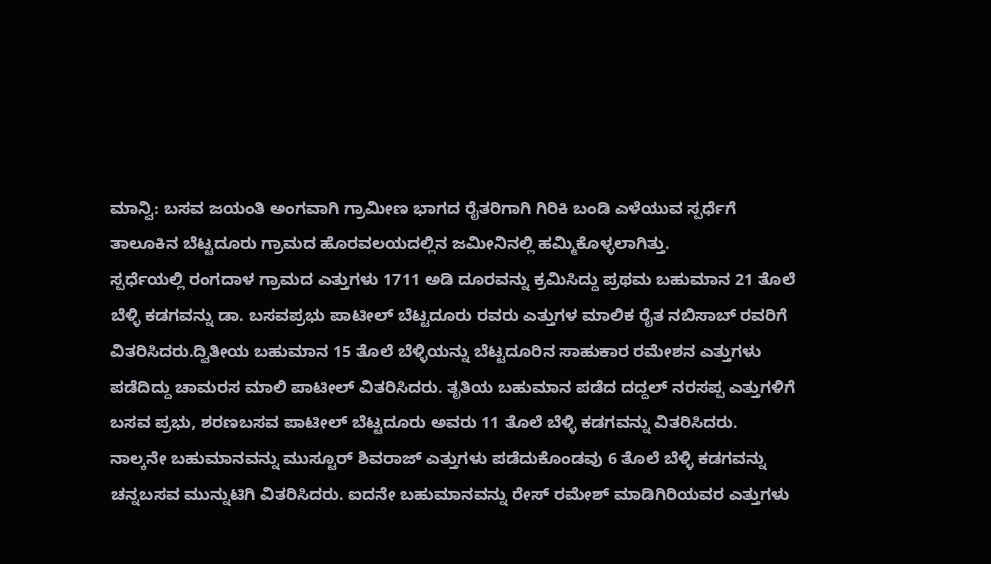ಮಾನ್ವಿ: ಬಸವ ಜಯಂತಿ ಅಂಗವಾಗಿ ಗ್ರಾಮೀಣ ಭಾಗದ ರೈತರಿಗಾಗಿ ಗಿರಿಕಿ ಬಂಡಿ ಎಳೆಯುವ ಸ್ಪರ್ಧೆಗೆ ತಾಲೂಕಿನ ಬೆಟ್ಟದೂರು ಗ್ರಾಮದ ಹೊರವಲಯದಲ್ಲಿನ ಜಮೀನಿನಲ್ಲಿ ಹಮ್ಮಿಕೊಳ್ಳಲಾಗಿತ್ತು.
ಸ್ಪರ್ಧೆಯಲ್ಲಿ ರಂಗದಾಳ ಗ್ರಾಮದ ಎತ್ತುಗಳು 1711 ಅಡಿ ದೂರವನ್ನು ಕ್ರಮಿಸಿದ್ದು ಪ್ರಥಮ ಬಹುಮಾನ 21 ತೊಲೆ ಬೆಳ್ಳಿ ಕಡಗವನ್ನು ಡಾ. ಬಸವಪ್ರಭು ಪಾಟೀಲ್ ಬೆಟ್ಟದೂರು ರವರು ಎತ್ತುಗಳ ಮಾಲಿಕ ರೈತ ನಬಿಸಾಬ್ ರವರಿಗೆ ವಿತರಿಸಿದರು.ದ್ವಿತೀಯ ಬಹುಮಾನ 15 ತೊಲೆ ಬೆಳ್ಳಿಯನ್ನು ಬೆಟ್ಟದೂರಿನ ಸಾಹುಕಾರ ರಮೇಶನ ಎತ್ತುಗಳು ಪಡೆದಿದ್ದು ಚಾಮರಸ ಮಾಲಿ ಪಾಟೀಲ್ ವಿತರಿಸಿದರು. ತೃತಿಯ ಬಹುಮಾನ ಪಡೆದ ದದ್ದಲ್ ನರಸಪ್ಪ ಎತ್ತುಗಳಿಗೆ ಬಸವ ಪ್ರಭು, ಶರಣಬಸವ ಪಾಟೀಲ್ ಬೆಟ್ಟದೂರು ಅವರು 11 ತೊಲೆ ಬೆಳ್ಳಿ ಕಡಗವನ್ನು ವಿತರಿಸಿದರು.
ನಾಲ್ಕನೇ ಬಹುಮಾನವನ್ನು ಮುಸ್ಟೂರ್ ಶಿವರಾಜ್ ಎತ್ತುಗಳು ಪಡೆದುಕೊಂಡವು 6 ತೊಲೆ ಬೆಳ್ಳಿ ಕಡಗವನ್ನು ಚನ್ನಬಸವ ಮುನ್ನುಟಿಗಿ ವಿತರಿಸಿದರು. ಐದನೇ ಬಹುಮಾನವನ್ನು ರೇಸ್ ರಮೇಶ್ ಮಾಡಿಗಿರಿಯವರ ಎತ್ತುಗಳು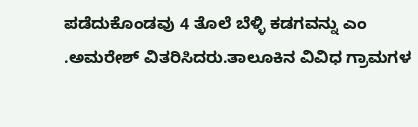ಪಡೆದುಕೊಂಡವು 4 ತೊಲೆ ಬೆಳ್ಳಿ ಕಡಗವನ್ನು ಎಂ .ಅಮರೇಶ್ ವಿತರಿಸಿದರು.ತಾಲೂಕಿನ ವಿವಿಧ ಗ್ರಾಮಗಳ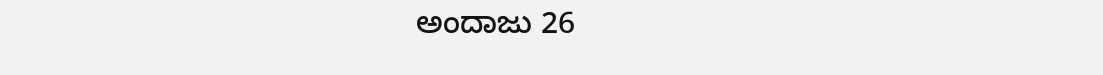ಅಂದಾಜು 26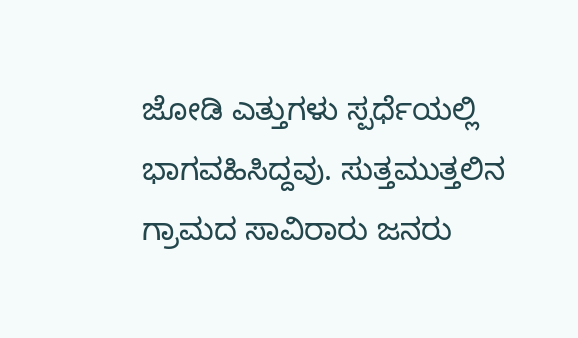ಜೋಡಿ ಎತ್ತುಗಳು ಸ್ಪರ್ಧೆಯಲ್ಲಿ ಭಾಗವಹಿಸಿದ್ದವು. ಸುತ್ತಮುತ್ತಲಿನ ಗ್ರಾಮದ ಸಾವಿರಾರು ಜನರು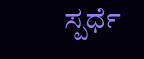ಸ್ಪರ್ಧೆ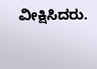ವೀಕ್ಷಿಸಿದರು.